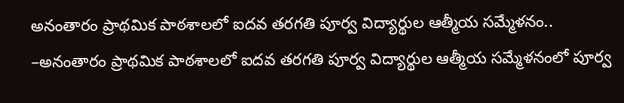అనంతారం ప్రాథమిక పాఠశాలలో ఐదవ తరగతి పూర్వ విద్యార్థుల ఆత్మీయ సమ్మేళనం..
–అనంతారం ప్రాథమిక పాఠశాలలో ఐదవ తరగతి పూర్వ విద్యార్థుల ఆత్మీయ సమ్మేళనంలో పూర్వ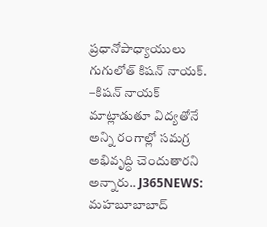ప్రధానోపాధ్యాయులు గుగులోత్ కిషన్ నాయక్. –కిషన్ నాయక్ మాట్లాడుతూ విద్యతోనే అన్ని రంగాల్లో సమగ్ర అభివృద్ధి చెందుతారని అన్నారు.. J365NEWS: మహబూబాబాద్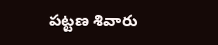పట్టణ శివారు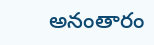అనంతారం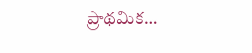ప్రాథమిక…